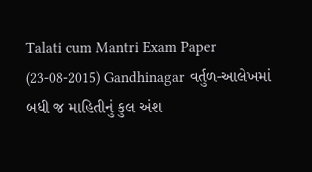Talati cum Mantri Exam Paper (23-08-2015) Gandhinagar વર્તુળ-આલેખમાં બધી જ માહિતીનું કુલ અંશ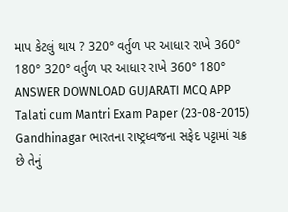માપ કેટલું થાય ? 320° વર્તુળ પર આધાર રાખે 360° 180° 320° વર્તુળ પર આધાર રાખે 360° 180° ANSWER DOWNLOAD GUJARATI MCQ APP
Talati cum Mantri Exam Paper (23-08-2015) Gandhinagar ભારતના રાષ્ટ્રધ્વજના સફેદ પટ્ટામાં ચક્ર છે તેનું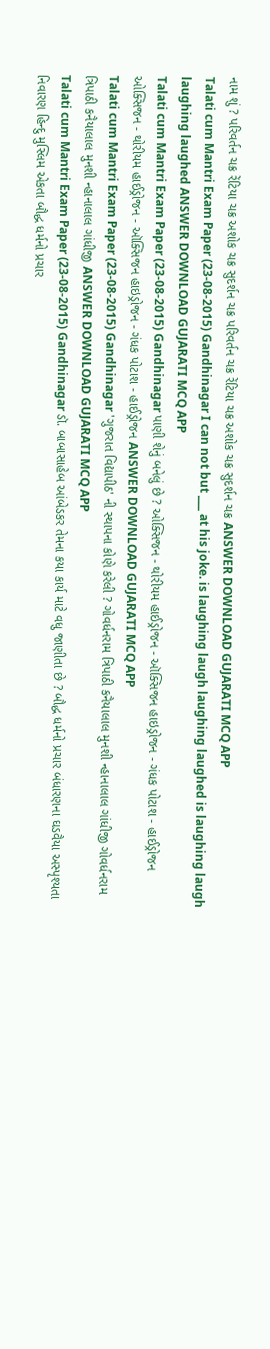નામ શું ? પરિવર્તન ચક્ર રેંટિયા ચક્ર અશોક ચક્ર સુદર્શન ચક્ર પરિવર્તન ચક્ર રેંટિયા ચક્ર અશોક ચક્ર સુદર્શન ચક્ર ANSWER DOWNLOAD GUJARATI MCQ APP
Talati cum Mantri Exam Paper (23-08-2015) Gandhinagar I can not but ___ at his joke. is laughing laugh laughing laughed is laughing laugh laughing laughed ANSWER DOWNLOAD GUJARATI MCQ APP
Talati cum Mantri Exam Paper (23-08-2015) Gandhinagar પાણી શેનું બનેલું છે ? ઓક્સિજન - થોરીયમ હાઈડ્રોજન - ઑક્સિજન હાઇડ્રોજન - ગંધક પોટાશ - હાઈડ્રોજન ઓક્સિજન - થોરીયમ હાઈડ્રોજન - ઑક્સિજન હાઇડ્રોજન - ગંધક પોટાશ - હાઈડ્રોજન ANSWER DOWNLOAD GUJARATI MCQ APP
Talati cum Mantri Exam Paper (23-08-2015) Gandhinagar 'ગુજરાત વિદ્યાપીઠ' ની સ્થાપના કોણે કરેલી ? ગોવર્ધનરામ ત્રિપાઠી કનૈયાલાલ મુનશી ન્હાનાલાલ ગાંધીજી ગોવર્ધનરામ ત્રિપાઠી કનૈયાલાલ મુનશી ન્હાનાલાલ ગાંધીજી ANSWER DOWNLOAD GUJARATI MCQ APP
Talati cum Mantri Exam Paper (23-08-2015) Gandhinagar ડૉ. બાબાસાહેબ આંબેડકર તેમના કયા કાર્ય માટે વધુ જાણીતા છે ? બૌદ્ધ ધર્મનો પ્રચાર બંધારણના ઘડવૈયા અસ્પૃશ્યતા નિવારણ હિન્દુ મુસ્લિમ એકતા બૌદ્ધ ધર્મનો પ્રચાર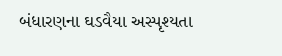બંધારણના ઘડવૈયા અસ્પૃશ્યતા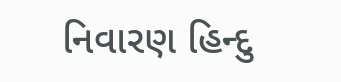નિવારણ હિન્દુ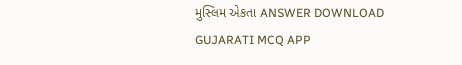મુસ્લિમ એકતા ANSWER DOWNLOAD GUJARATI MCQ APP